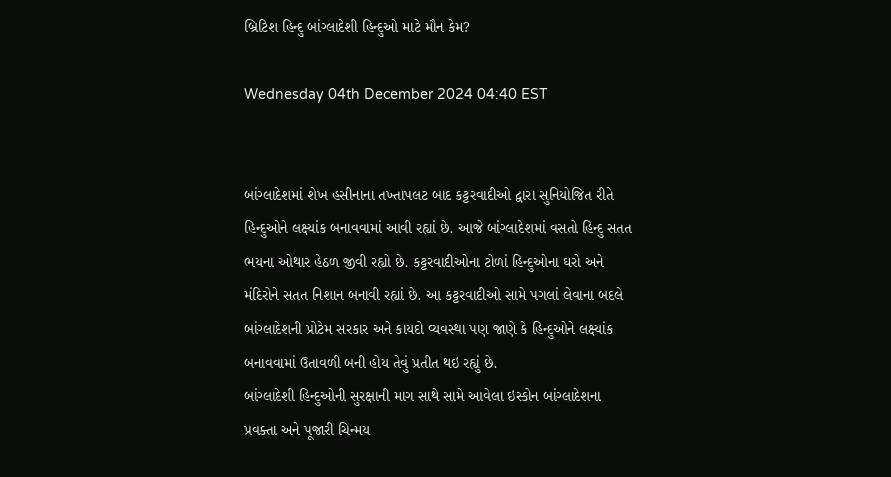બ્રિટિશ હિન્દુ બાંગ્લાદેશી હિન્દુઓ માટે મૌન કેમ?

Wednesday 04th December 2024 04:40 EST


બાંગ્લાદેશમાં શેખ હસીનાના તખ્તાપલટ બાદ કટ્ટરવાદીઓ દ્વારા સુનિયોજિત રીતે હિન્દુઓને લક્ષ્યાંક બનાવવામાં આવી રહ્યાં છે. આજે બાંગ્લાદેશમાં વસતો હિન્દુ સતત ભયના ઓથાર હેઠળ જીવી રહ્યો છે. કટ્ટરવાદીઓના ટોળાં હિન્દુઓના ઘરો અને મંદિરોને સતત નિશાન બનાવી રહ્યાં છે. આ કટ્ટરવાદીઓ સામે પગલાં લેવાના બદલે બાંગ્લાદેશની પ્રોટેમ સરકાર અને કાયદો વ્યવસ્થા પણ જાણે કે હિન્દુઓને લક્ષ્યાંક બનાવવામાં ઉતાવળી બની હોય તેવું પ્રતીત થઇ રહ્યું છે.
બાંગ્લાદેશી હિન્દુઓની સુરક્ષાની માગ સાથે સામે આવેલા ઇસ્કોન બાંગ્લાદેશના પ્રવક્તા અને પૂજારી ચિન્મય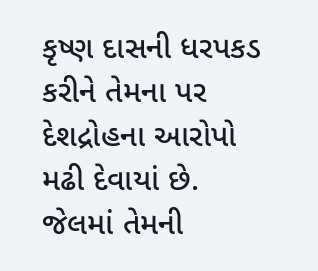કૃષ્ણ દાસની ધરપકડ કરીને તેમના પર દેશદ્રોહના આરોપો મઢી દેવાયાં છે. જેલમાં તેમની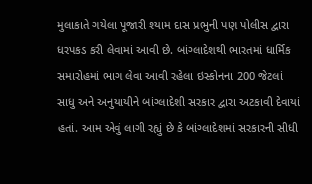મુલાકાતે ગયેલા પૂજારી શ્યામ દાસ પ્રભુની પણ પોલીસ દ્વારા ધરપકડ કરી લેવામાં આવી છે. બાંગ્લાદેશથી ભારતમાં ધાર્મિક સમારોહમાં ભાગ લેવા આવી રહેલા ઇસ્કોનના 200 જેટલાં સાધુ અને અનુયાયીને બાંગ્લાદેશી સરકાર દ્વારા અટકાવી દેવાયાં હતાં. આમ એવું લાગી રહ્યું છે કે બાંગ્લાદેશમાં સરકારની સીધી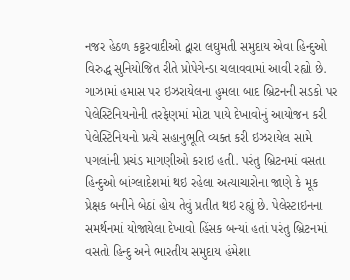નજર હેઠળ કટ્ટરવાદીઓ દ્વારા લઘુમતી સમુદાય એવા હિન્દુઓ વિરુદ્ધ સુનિયોજિત રીતે પ્રોપેગેન્ડા ચલાવવામાં આવી રહ્યો છે.
ગાઝામાં હમાસ પર ઇઝરાયેલના હુમલા બાદ બ્રિટનની સડકો પર પેલેસ્ટિનિયનોની તરફેણમાં મોટા પાયે દેખાવોનું આયોજન કરી પેલેસ્ટિનિયનો પ્રત્યે સહાનુભૂતિ વ્યક્ત કરી ઇઝરાયેલ સામે પગલાંની પ્રચંડ માગણીઓ કરાઇ હતી. પરંતુ બ્રિટનમાં વસતા હિન્દુઓ બાંગ્લાદેશમાં થઇ રહેલા અત્યાચારોના જાણે કે મૂક પ્રેક્ષક બનીને બેઠાં હોય તેવું પ્રતીત થઇ રહ્યું છે. પેલેસ્ટાઇનના સમર્થનમાં યોજાયેલા દેખાવો હિંસક બન્યાં હતાં પરંતુ બ્રિટનમાં વસતો હિન્દુ અને ભારતીય સમુદાય હંમેશા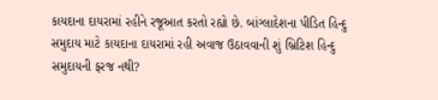કાયદાના દાયરામાં રહીને રજૂઆત કરતો રહ્યો છે. બાંગ્લાદેશના પીડિત હિન્દુ સમુદાય માટે કાયદાના દાયરામાં રહી અવાજ ઉઠાવવાની શું બ્રિટિશ હિન્દુ સમુદાયની ફરજ નથી?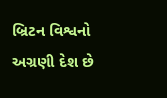બ્રિટન વિશ્વનો અગ્રણી દેશ છે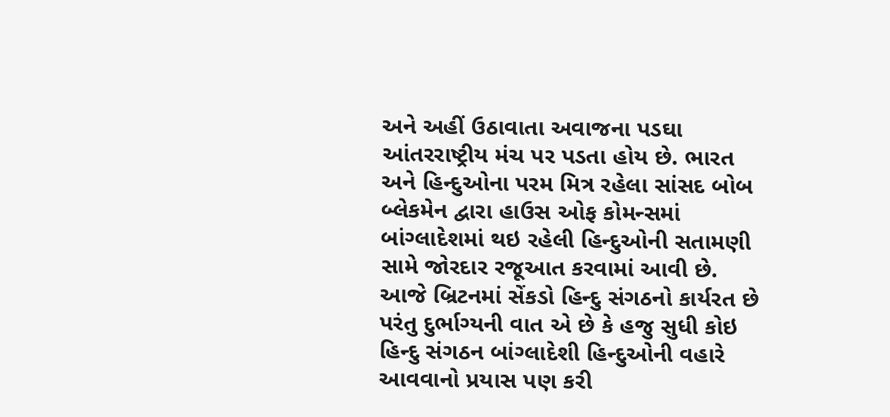અને અહીં ઉઠાવાતા અવાજના પડઘા આંતરરાષ્ટ્રીય મંચ પર પડતા હોય છે. ભારત અને હિન્દુઓના પરમ મિત્ર રહેલા સાંસદ બોબ બ્લેકમેન દ્વારા હાઉસ ઓફ કોમન્સમાં બાંગ્લાદેશમાં થઇ રહેલી હિન્દુઓની સતામણી સામે જોરદાર રજૂઆત કરવામાં આવી છે. આજે બ્રિટનમાં સેંકડો હિન્દુ સંગઠનો કાર્યરત છે પરંતુ દુર્ભાગ્યની વાત એ છે કે હજુ સુધી કોઇ હિન્દુ સંગઠન બાંગ્લાદેશી હિન્દુઓની વહારે આવવાનો પ્રયાસ પણ કરી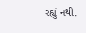રહ્યું નથી.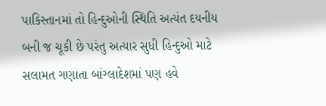પાકિસ્તાનમાં તો હિન્દુઓની સ્થિતિ અત્યંત દયનીય બની જ ચૂકી છે પરંતુ અત્યાર સુધી હિન્દુઓ માટે સલામત ગણાતા બાંગ્લાદેશમાં પણ હવે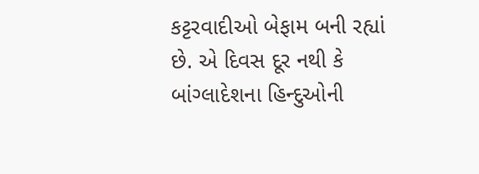કટ્ટરવાદીઓ બેફામ બની રહ્યાં છે. એ દિવસ દૂર નથી કે બાંગ્લાદેશના હિન્દુઓની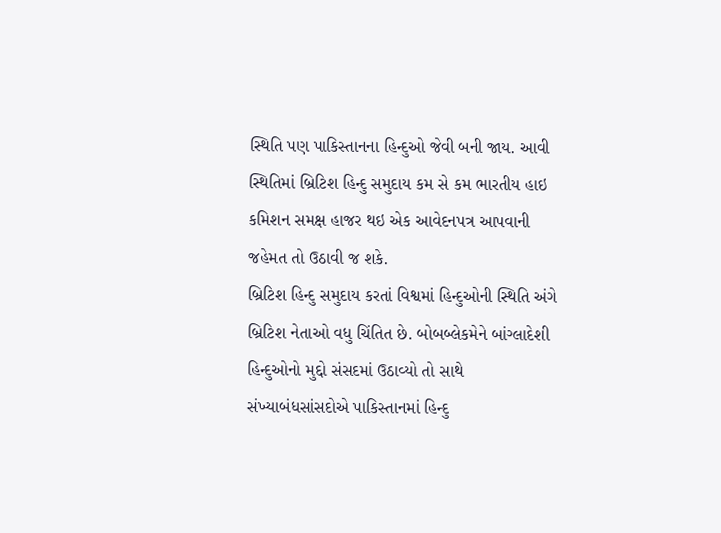સ્થિતિ પણ પાકિસ્તાનના હિન્દુઓ જેવી બની જાય. આવી સ્થિતિમાં બ્રિટિશ હિન્દુ સમુદાય કમ સે કમ ભારતીય હાઇ કમિશન સમક્ષ હાજર થઇ એક આવેદનપત્ર આપવાની જહેમત તો ઉઠાવી જ શકે.
બ્રિટિશ હિન્દુ સમુદાય કરતાં વિશ્વમાં હિન્દુઓની સ્થિતિ અંગે બ્રિટિશ નેતાઓ વધુ ચિંતિત છે. બોબબ્લેકમેને બાંગ્લાદેશી હિન્દુઓનો મુદ્દો સંસદમાં ઉઠાવ્યો તો સાથે સંખ્યાબંધસાંસદોએ પાકિસ્તાનમાં હિન્દુ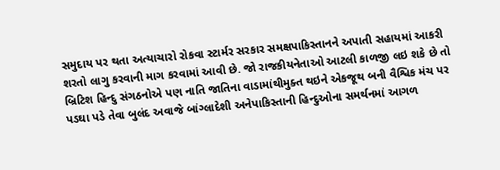સમુદાય પર થતા અત્યાચારો રોકવા સ્ટાર્મર સરકાર સમક્ષપાકિસ્તાનને અપાતી સહાયમાં આકરી શરતો લાગુ કરવાની માગ કરવામાં આવી છે. જો રાજકીયનેતાઓ આટલી કાળજી લઇ શકે છે તો બ્રિટિશ હિન્દુ સંગઠનોએ પણ નાતિ જાતિના વાડામાંથીમુક્ત થઇને એકજૂથ બની વૈશ્વિક મંચ પર પડઘા પડે તેવા બુલંદ અવાજે બાંગ્લાદેશી અનેપાકિસ્તાની હિન્દુઓના સમર્થનમાં આગળ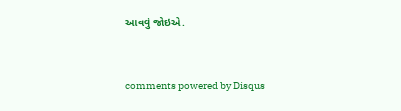આવવું જોઇએ.


comments powered by Disqus